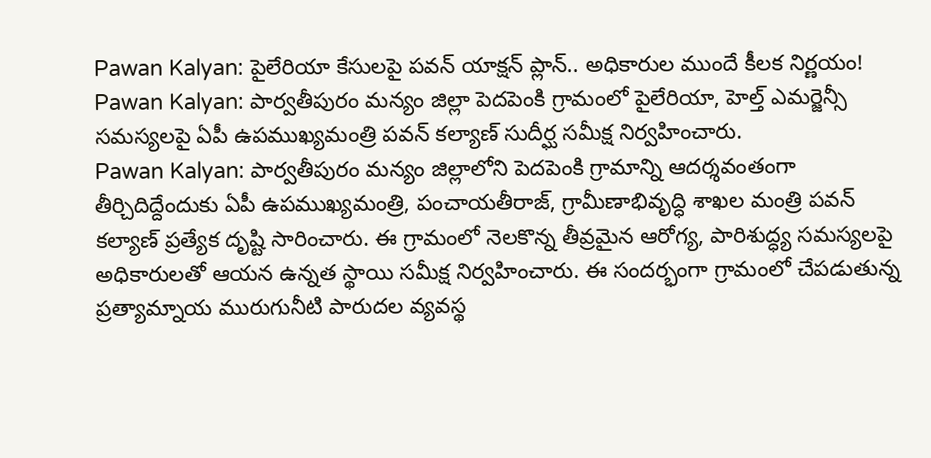Pawan Kalyan: పైలేరియా కేసులపై పవన్ యాక్షన్ ప్లాన్.. అధికారుల ముందే కీలక నిర్ణయం!
Pawan Kalyan: పార్వతీపురం మన్యం జిల్లా పెదపెంకి గ్రామంలో పైలేరియా, హెల్త్ ఎమర్జెన్సీ సమస్యలపై ఏపీ ఉపముఖ్యమంత్రి పవన్ కల్యాణ్ సుదీర్ఘ సమీక్ష నిర్వహించారు.
Pawan Kalyan: పార్వతీపురం మన్యం జిల్లాలోని పెదపెంకి గ్రామాన్ని ఆదర్శవంతంగా తీర్చిదిద్దేందుకు ఏపీ ఉపముఖ్యమంత్రి, పంచాయతీరాజ్, గ్రామీణాభివృద్ధి శాఖల మంత్రి పవన్ కల్యాణ్ ప్రత్యేక దృష్టి సారించారు. ఈ గ్రామంలో నెలకొన్న తీవ్రమైన ఆరోగ్య, పారిశుద్ధ్య సమస్యలపై అధికారులతో ఆయన ఉన్నత స్థాయి సమీక్ష నిర్వహించారు. ఈ సందర్భంగా గ్రామంలో చేపడుతున్న ప్రత్యామ్నాయ మురుగునీటి పారుదల వ్యవస్థ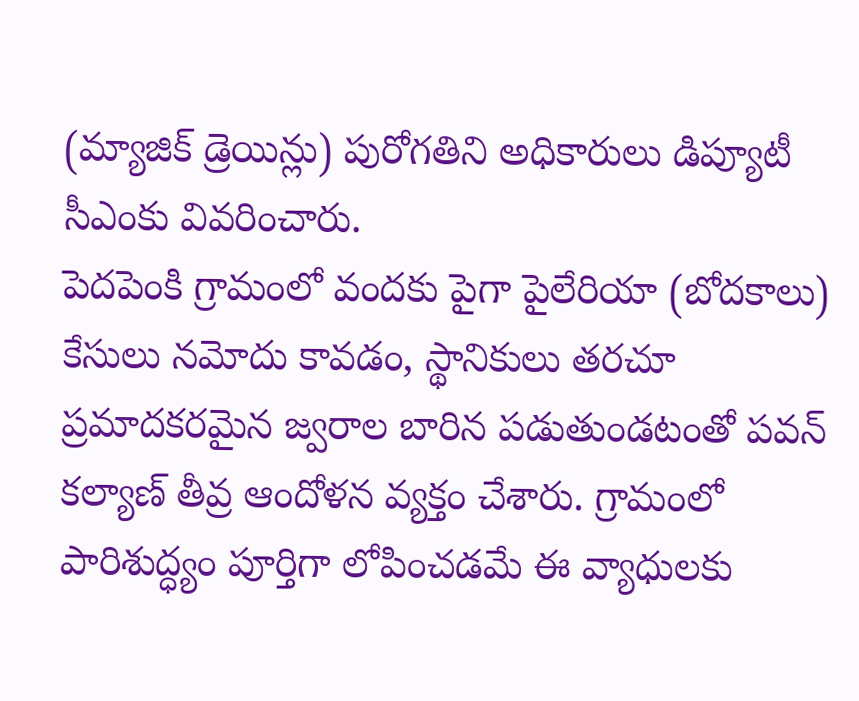(మ్యాజిక్ డ్రెయిన్లు) పురోగతిని అధికారులు డిప్యూటీ సీఎంకు వివరించారు.
పెదపెంకి గ్రామంలో వందకు పైగా పైలేరియా (బోదకాలు) కేసులు నమోదు కావడం, స్థానికులు తరచూ ప్రమాదకరమైన జ్వరాల బారిన పడుతుండటంతో పవన్ కల్యాణ్ తీవ్ర ఆందోళన వ్యక్తం చేశారు. గ్రామంలో పారిశుద్ధ్యం పూర్తిగా లోపించడమే ఈ వ్యాధులకు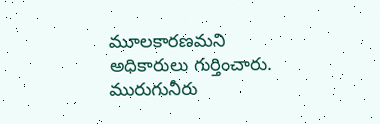మూలకారణమని అధికారులు గుర్తించారు. మురుగునీరు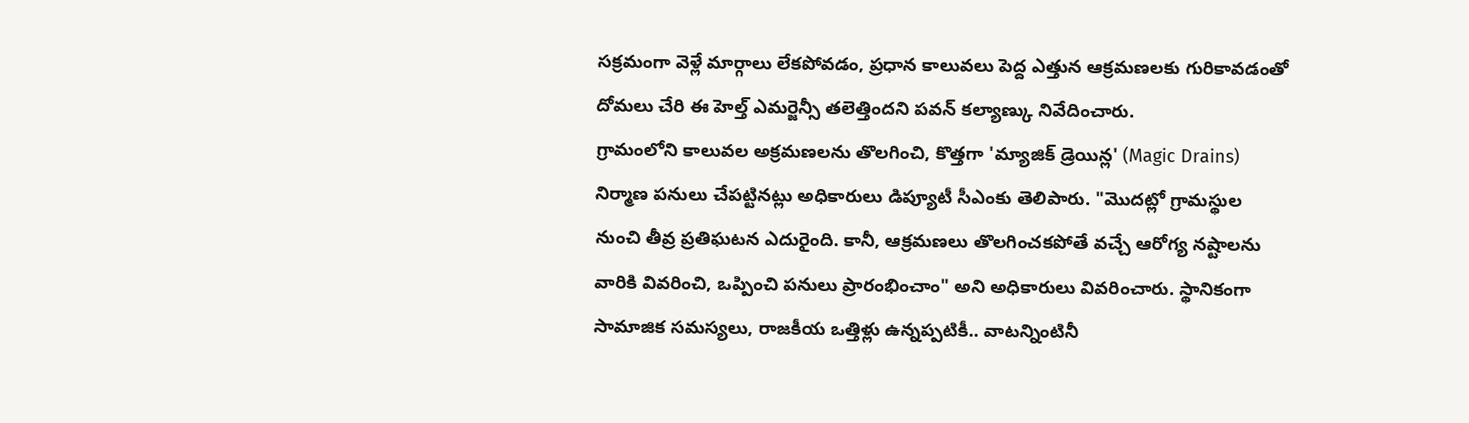సక్రమంగా వెళ్లే మార్గాలు లేకపోవడం, ప్రధాన కాలువలు పెద్ద ఎత్తున ఆక్రమణలకు గురికావడంతో దోమలు చేరి ఈ హెల్త్ ఎమర్జెన్సీ తలెత్తిందని పవన్ కల్యాణ్కు నివేదించారు.
గ్రామంలోని కాలువల అక్రమణలను తొలగించి, కొత్తగా 'మ్యాజిక్ డ్రెయిన్ల' (Magic Drains) నిర్మాణ పనులు చేపట్టినట్లు అధికారులు డిప్యూటీ సీఎంకు తెలిపారు. "మొదట్లో గ్రామస్థుల నుంచి తీవ్ర ప్రతిఘటన ఎదురైంది. కానీ, ఆక్రమణలు తొలగించకపోతే వచ్చే ఆరోగ్య నష్టాలను వారికి వివరించి, ఒప్పించి పనులు ప్రారంభించాం" అని అధికారులు వివరించారు. స్థానికంగా సామాజిక సమస్యలు, రాజకీయ ఒత్తిళ్లు ఉన్నప్పటికీ.. వాటన్నింటినీ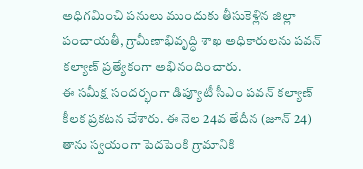అధిగమించి పనులు ముందుకు తీసుకెళ్లిన జిల్లా పంచాయతీ, గ్రామీణాభివృద్ధి శాఖ అధికారులను పవన్ కల్యాణ్ ప్రత్యేకంగా అభినందించారు.
ఈ సమీక్ష సందర్భంగా డిప్యూటీ సీఎం పవన్ కల్యాణ్ కీలక ప్రకటన చేశారు. ఈ నెల 24వ తేదీన (జూన్ 24) తాను స్వయంగా పెదపెంకి గ్రామానికి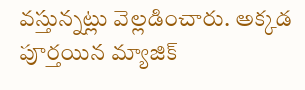వస్తున్నట్లు వెల్లడించారు. అక్కడ పూర్తయిన మ్యాజిక్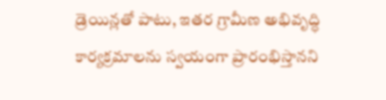డ్రెయిన్లతో పాటు, ఇతర గ్రామీణ అభివృద్ధి కార్యక్రమాలను స్వయంగా ప్రారంభిస్తానని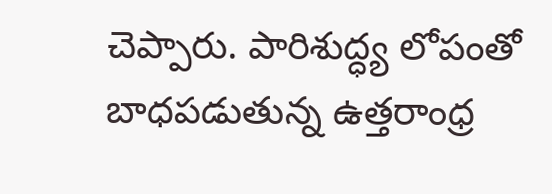చెప్పారు. పారిశుద్ధ్య లోపంతో బాధపడుతున్న ఉత్తరాంధ్ర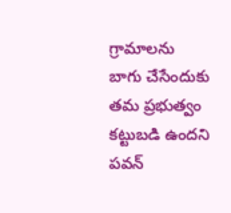గ్రామాలను బాగు చేసేందుకు తమ ప్రభుత్వం కట్టుబడి ఉందని పవన్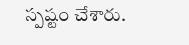స్పష్టం చేశారు.